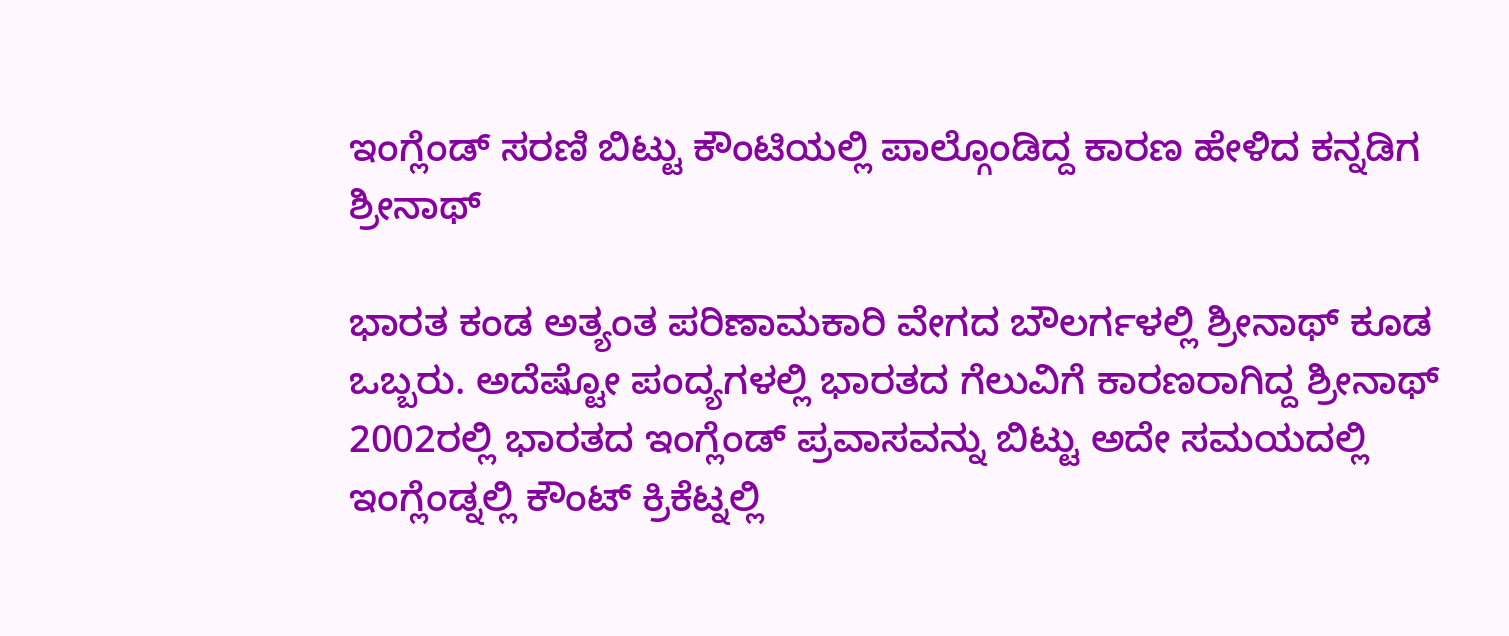ಇಂಗ್ಲೆಂಡ್ ಸರಣಿ ಬಿಟ್ಟು ಕೌಂಟಿಯಲ್ಲಿ ಪಾಲ್ಗೊಂಡಿದ್ದ ಕಾರಣ ಹೇಳಿದ ಕನ್ನಡಿಗ ಶ್ರೀನಾಥ್

ಭಾರತ ಕಂಡ ಅತ್ಯಂತ ಪರಿಣಾಮಕಾರಿ ವೇಗದ ಬೌಲರ್ಗಳಲ್ಲಿ ಶ್ರೀನಾಥ್ ಕೂಡ ಒಬ್ಬರು. ಅದೆಷ್ಟೋ ಪಂದ್ಯಗಳಲ್ಲಿ ಭಾರತದ ಗೆಲುವಿಗೆ ಕಾರಣರಾಗಿದ್ದ ಶ್ರೀನಾಥ್ 2002ರಲ್ಲಿ ಭಾರತದ ಇಂಗ್ಲೆಂಡ್ ಪ್ರವಾಸವನ್ನು ಬಿಟ್ಟು ಅದೇ ಸಮಯದಲ್ಲಿ ಇಂಗ್ಲೆಂಡ್ನಲ್ಲಿ ಕೌಂಟ್ ಕ್ರಿಕೆಟ್ನಲ್ಲಿ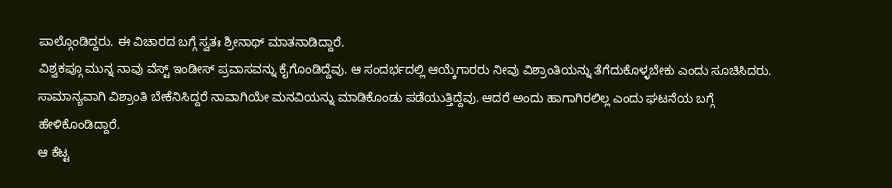ಪಾಲ್ಗೊಂಡಿದ್ದರು. ಈ ವಿಚಾರದ ಬಗ್ಗೆ ಸ್ವತಃ ಶ್ರೀನಾಥ್ ಮಾತನಾಡಿದ್ದಾರೆ.
ವಿಶ್ವಕಪ್ಗೂ ಮುನ್ನ ನಾವು ವೆಸ್ಟ್ ಇಂಡೀಸ್ ಪ್ರವಾಸವನ್ನು ಕೈಗೊಂಡಿದ್ದೆವು. ಆ ಸಂದರ್ಭದಲ್ಲಿ ಆಯ್ಕೆಗಾರರು ನೀವು ವಿಶ್ರಾಂತಿಯನ್ನು ತೆಗೆದುಕೊಳ್ಳಬೇಕು ಎಂದು ಸೂಚಿಸಿದರು. ಸಾಮಾನ್ಯವಾಗಿ ವಿಶ್ರಾಂತಿ ಬೇಕೆನಿಸಿದ್ದರೆ ನಾವಾಗಿಯೇ ಮನವಿಯನ್ನು ಮಾಡಿಕೊಂಡು ಪಡೆಯುತ್ತಿದ್ದೆವು. ಆದರೆ ಅಂದು ಹಾಗಾಗಿರಲಿಲ್ಲ ಎಂದು ಘಟನೆಯ ಬಗ್ಗೆ ಹೇಳಿಕೊಂಡಿದ್ದಾರೆ.
ಆ ಕೆಟ್ಟ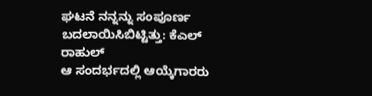ಘಟನೆ ನನ್ನನ್ನು ಸಂಪೂರ್ಣ ಬದಲಾಯಿಸಿಬಿಟ್ಟಿತ್ತು: ಕೆಎಲ್ ರಾಹುಲ್
ಆ ಸಂದರ್ಭದಲ್ಲಿ ಆಯ್ಕೆಗಾರರು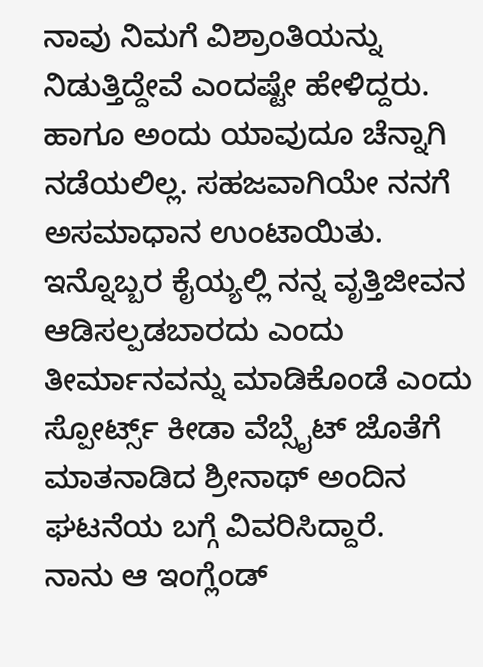ನಾವು ನಿಮಗೆ ವಿಶ್ರಾಂತಿಯನ್ನು ನಿಡುತ್ತಿದ್ದೇವೆ ಎಂದಷ್ಟೇ ಹೇಳಿದ್ದರು. ಹಾಗೂ ಅಂದು ಯಾವುದೂ ಚೆನ್ನಾಗಿ ನಡೆಯಲಿಲ್ಲ. ಸಹಜವಾಗಿಯೇ ನನಗೆ ಅಸಮಾಧಾನ ಉಂಟಾಯಿತು. ಇನ್ನೊಬ್ಬರ ಕೈಯ್ಯಲ್ಲಿ ನನ್ನ ವೃತ್ತಿಜೀವನ ಆಡಿಸಲ್ಪಡಬಾರದು ಎಂದು ತೀರ್ಮಾನವನ್ನು ಮಾಡಿಕೊಂಡೆ ಎಂದು ಸ್ಪೋರ್ಟ್ಸ್ ಕೀಡಾ ವೆಬ್ಸೈಟ್ ಜೊತೆಗೆ ಮಾತನಾಡಿದ ಶ್ರೀನಾಥ್ ಅಂದಿನ ಘಟನೆಯ ಬಗ್ಗೆ ವಿವರಿಸಿದ್ದಾರೆ.
ನಾನು ಆ ಇಂಗ್ಲೆಂಡ್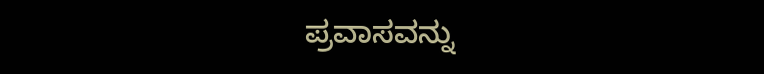ಪ್ರವಾಸವನ್ನು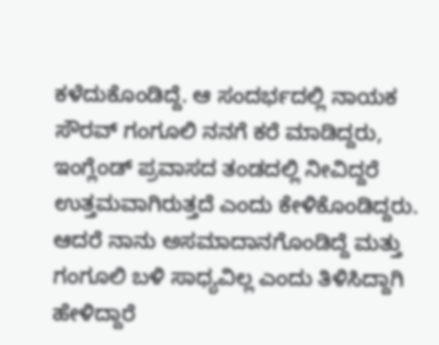ಕಳೆದುಕೊಂಡಿದ್ದೆ. ಆ ಸಂದರ್ಭದಲ್ಲಿ ನಾಯಕ ಸೌರವ್ ಗಂಗೂಲಿ ನನಗೆ ಕರೆ ಮಾಡಿದ್ದರು, ಇಂಗ್ಲೆಂಡ್ ಪ್ರವಾಸದ ತಂಡದಲ್ಲಿ ನೀವಿದ್ದರೆ ಉತ್ತಮವಾಗಿರುತ್ತದೆ ಎಂದು ಕೇಳಿಕೊಂಡಿದ್ದರು. ಆದರೆ ನಾನು ಅಸಮಾದಾನಗೊಂಡಿದ್ದೆ ಮತ್ತು ಗಂಗೂಲಿ ಬಳಿ ಸಾಧ್ಯವಿಲ್ಲ ಎಂದು ತಿಳಿಸಿದ್ದಾಗಿ ಹೇಳಿದ್ದಾರೆ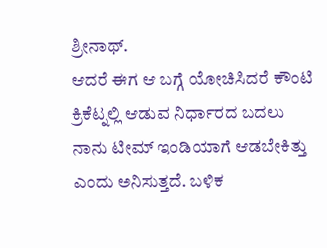ಶ್ರೀನಾಥ್.
ಆದರೆ ಈಗ ಆ ಬಗ್ಗೆ ಯೋಚಿಸಿದರೆ ಕೌಂಟಿ ಕ್ರಿಕೆಟ್ನಲ್ಲಿ ಆಡುವ ನಿರ್ಧಾರದ ಬದಲು ನಾನು ಟೀಮ್ ಇಂಡಿಯಾಗೆ ಆಡಬೇಕಿತ್ತು ಎಂದು ಅನಿಸುತ್ತದೆ. ಬಳಿಕ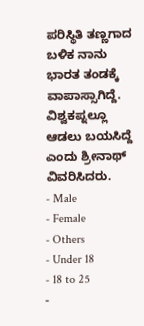ಪರಿಸ್ಥಿತಿ ತಣ್ಣಗಾದ ಬಳಿಕ ನಾನು ಭಾರತ ತಂಡಕ್ಕೆ ವಾಪಾಸ್ಸಾಗಿದ್ದೆ. ವಿಶ್ವಕಪ್ನಲ್ಲೂ ಆಡಲು ಬಯಸಿದ್ದೆ ಎಂದು ಶ್ರೀನಾಥ್ ವಿವರಿಸಿದರು.
- Male
- Female
- Others
- Under 18
- 18 to 25
-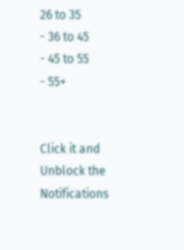26 to 35
- 36 to 45
- 45 to 55
- 55+


Click it and Unblock the Notifications